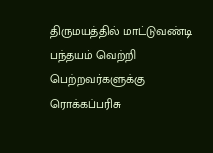திருமயத்தில் மாட்டுவண்டி பந்தயம் வெற்றி பெற்றவர்களுக்கு ரொக்கப்பரிசு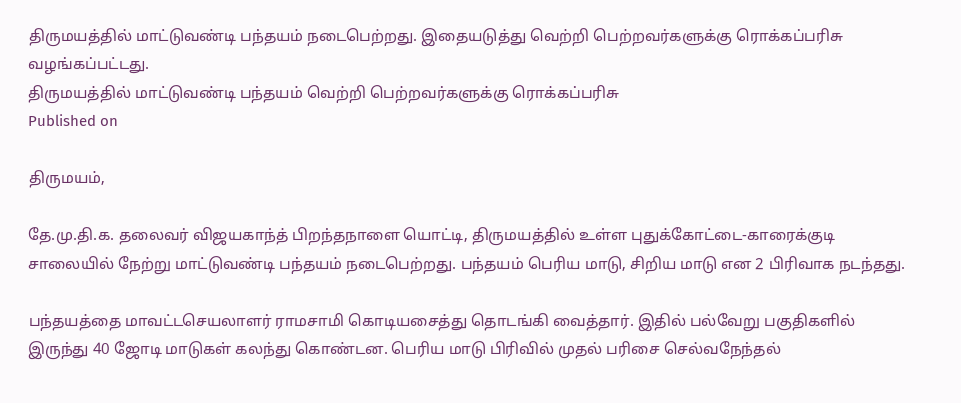திருமயத்தில் மாட்டுவண்டி பந்தயம் நடைபெற்றது. இதையடுத்து வெற்றி பெற்றவர்களுக்கு ரொக்கப்பரிசு வழங்கப்பட்டது.
திருமயத்தில் மாட்டுவண்டி பந்தயம் வெற்றி பெற்றவர்களுக்கு ரொக்கப்பரிசு
Published on

திருமயம்,

தே.மு.தி.க. தலைவர் விஜயகாந்த் பிறந்தநாளை யொட்டி, திருமயத்தில் உள்ள புதுக்கோட்டை-காரைக்குடி சாலையில் நேற்று மாட்டுவண்டி பந்தயம் நடைபெற்றது. பந்தயம் பெரிய மாடு, சிறிய மாடு என 2 பிரிவாக நடந்தது.

பந்தயத்தை மாவட்டசெயலாளர் ராமசாமி கொடியசைத்து தொடங்கி வைத்தார். இதில் பல்வேறு பகுதிகளில் இருந்து 40 ஜோடி மாடுகள் கலந்து கொண்டன. பெரிய மாடு பிரிவில் முதல் பரிசை செல்வநேந்தல்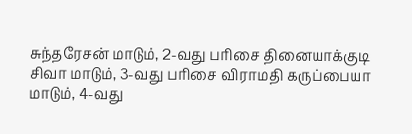சுந்தரேசன் மாடும், 2-வது பரிசை தினையாக்குடி சிவா மாடும், 3-வது பரிசை விராமதி கருப்பையா மாடும், 4-வது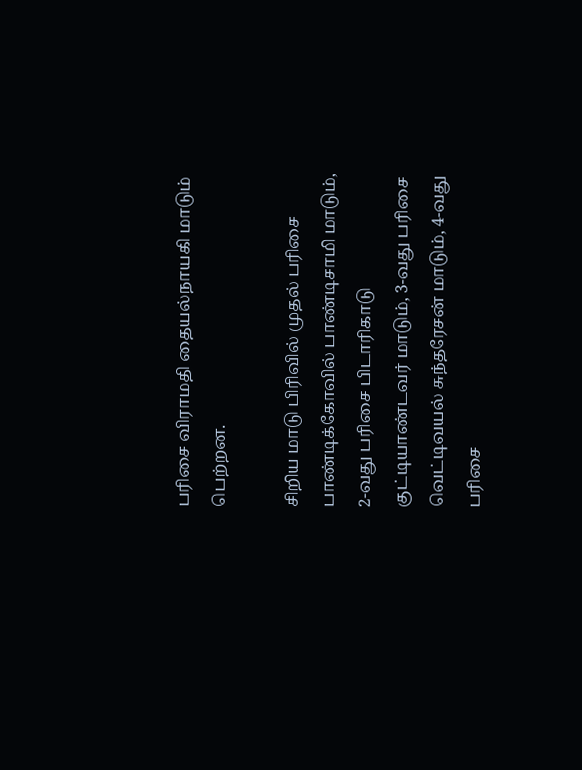பரிசை விராமதி தையல்நாயகி மாடும் பெற்றன.

சிறிய மாடு பிரிவில் முதல் பரிசை பாண்டிக்கோவில் பாண்டிசாமி மாடும், 2-வது பரிசை பிடாரிகாடு குட்டியாண்டவர் மாடும், 3-வது பரிசை வெட்டிவயல் சுந்தரேசன் மாடும், 4-வது பரிசை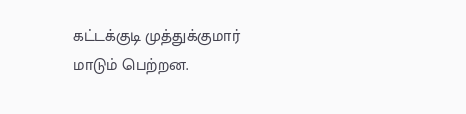கட்டக்குடி முத்துக்குமார் மாடும் பெற்றன.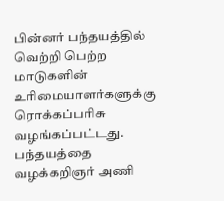பின்னர் பந்தயத்தில் வெற்றி பெற்ற மாடுகளின் உரிமையாளர்களுக்கு ரொக்கப்பரிசு வழங்கப்பட்டது. பந்தயத்தை வழக்கறிஞர் அணி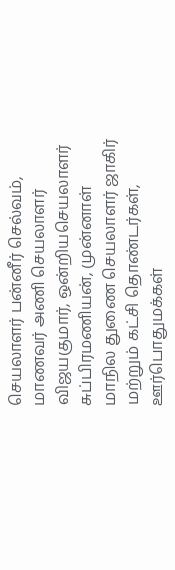செயலாளர் பன்னீர் செல்வம், மாணவர் அணி செயலாளர் விஜயகுமார், ஒன்றியசெயலாளர் சுப்பிரமணியன், முன்னாள் மாநில துணை செயலாளர் ஜாகிர் மற்றும் கட்சி தொண்டர்கள், ஊர்பொதுமக்கள்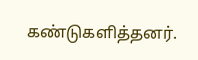கண்டுகளித்தனர்.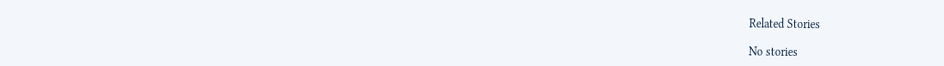Related Stories

No stories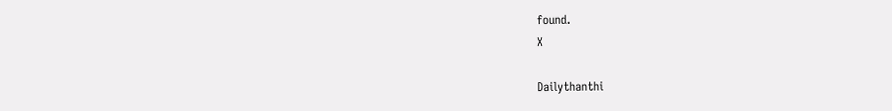found.
X

Dailythanthi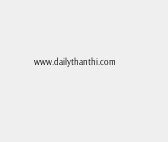www.dailythanthi.com